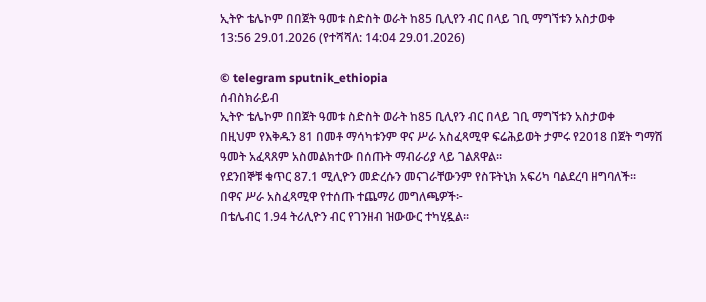ኢትዮ ቴሌኮም በበጀት ዓመቱ ስድስት ወራት ከ85 ቢሊየን ብር በላይ ገቢ ማግኘቱን አስታወቀ
13:56 29.01.2026 (የተሻሻለ: 14:04 29.01.2026)

© telegram sputnik_ethiopia
ሰብስክራይብ
ኢትዮ ቴሌኮም በበጀት ዓመቱ ስድስት ወራት ከ85 ቢሊየን ብር በላይ ገቢ ማግኘቱን አስታወቀ
በዚህም የእቅዱን 81 በመቶ ማሳካቱንም ዋና ሥራ አስፈጻሚዋ ፍሬሕይወት ታምሩ የ2018 በጀት ግማሽ ዓመት አፈጻጸም አስመልክተው በሰጡት ማብራሪያ ላይ ገልጸዋል፡፡
የደንበኞቹ ቁጥር 87.1 ሚሊዮን መድረሱን መናገራቸውንም የስፑትኒክ አፍሪካ ባልደረባ ዘግባለች፡፡
በዋና ሥራ አስፈጻሚዋ የተሰጡ ተጨማሪ መግለጫዎች፦
በቴሌብር 1.94 ትሪሊዮን ብር የገንዘብ ዝውውር ተካሂዷል።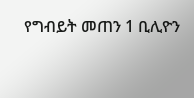የግብይት መጠን 1 ቢሊዮን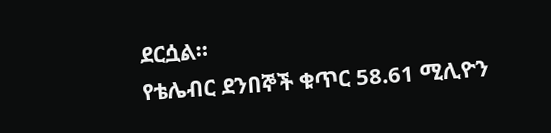ደርሷል።
የቴሌብር ደንበኞች ቁጥር 58.61 ሚሊዮን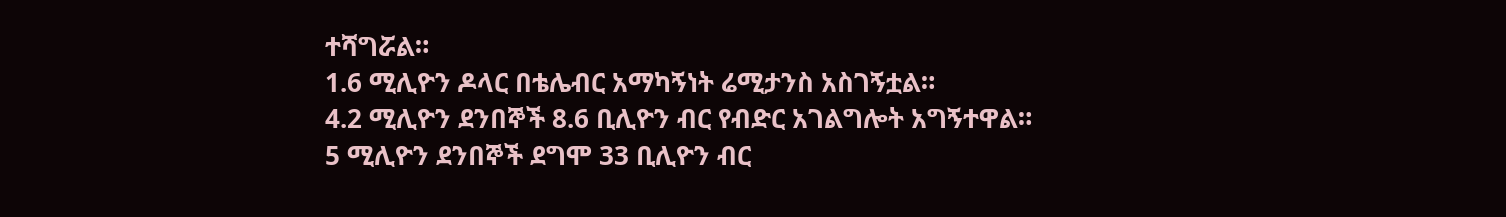ተሻግሯል።
1.6 ሚሊዮን ዶላር በቴሌብር አማካኝነት ሬሚታንስ አስገኝቷል።
4.2 ሚሊዮን ደንበኞች 8.6 ቢሊዮን ብር የብድር አገልግሎት አግኝተዋል።
5 ሚሊዮን ደንበኞች ደግሞ 33 ቢሊዮን ብር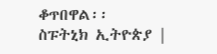ቆጥበዋል፡፡
ስፑትኒክ ኢትዮጵያ |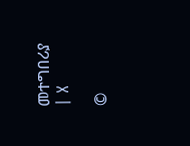መተግበሪያ | X

©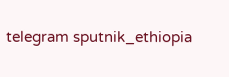telegram sputnik_ethiopia